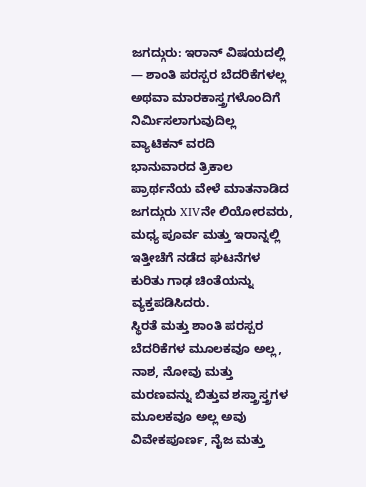ಜಗದ್ಗುರು: ಇರಾನ್ ವಿಷಯದಲ್ಲಿ — ಶಾಂತಿ ಪರಸ್ಪರ ಬೆದರಿಕೆಗಳಲ್ಲ ಅಥವಾ ಮಾರಕಾಸ್ತ್ರಗಳೊಂದಿಗೆ ನಿರ್ಮಿಸಲಾಗುವುದಿಲ್ಲ
ವ್ಯಾಟಿಕನ್ ವರದಿ
ಭಾನುವಾರದ ತ್ರಿಕಾಲ ಪ್ರಾರ್ಥನೆಯ ವೇಳೆ ಮಾತನಾಡಿದ ಜಗದ್ಗುರು XIVನೇ ಲಿಯೋರವರು, ಮಧ್ಯ ಪೂರ್ವ ಮತ್ತು ಇರಾನ್ನಲ್ಲಿ ಇತ್ತೀಚೆಗೆ ನಡೆದ ಘಟನೆಗಳ ಕುರಿತು ಗಾಢ ಚಿಂತೆಯನ್ನು ವ್ಯಕ್ತಪಡಿಸಿದರು.
ಸ್ಥಿರತೆ ಮತ್ತು ಶಾಂತಿ ಪರಸ್ಪರ ಬೆದರಿಕೆಗಳ ಮೂಲಕವೂ ಅಲ್ಲ, ನಾಶ, ನೋವು ಮತ್ತು ಮರಣವನ್ನು ಬಿತ್ತುವ ಶಸ್ತ್ರಾಸ್ತ್ರಗಳ ಮೂಲಕವೂ ಅಲ್ಲ ಅವು ವಿವೇಕಪೂರ್ಣ, ನೈಜ ಮತ್ತು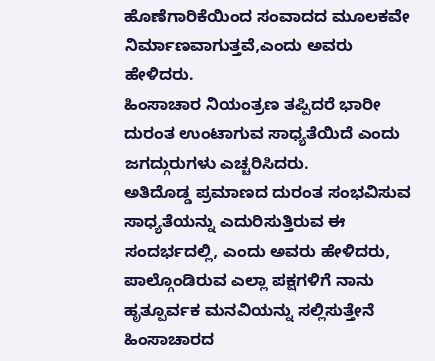ಹೊಣೆಗಾರಿಕೆಯಿಂದ ಸಂವಾದದ ಮೂಲಕವೇ ನಿರ್ಮಾಣವಾಗುತ್ತವೆ,ಎಂದು ಅವರು ಹೇಳಿದರು.
ಹಿಂಸಾಚಾರ ನಿಯಂತ್ರಣ ತಪ್ಪಿದರೆ ಭಾರೀ ದುರಂತ ಉಂಟಾಗುವ ಸಾಧ್ಯತೆಯಿದೆ ಎಂದು ಜಗದ್ಗುರುಗಳು ಎಚ್ಚರಿಸಿದರು.
ಅತಿದೊಡ್ಡ ಪ್ರಮಾಣದ ದುರಂತ ಸಂಭವಿಸುವ ಸಾಧ್ಯತೆಯನ್ನು ಎದುರಿಸುತ್ತಿರುವ ಈ ಸಂದರ್ಭದಲ್ಲಿ, ಎಂದು ಅವರು ಹೇಳಿದರು, ಪಾಲ್ಗೊಂಡಿರುವ ಎಲ್ಲಾ ಪಕ್ಷಗಳಿಗೆ ನಾನು ಹೃತ್ಪೂರ್ವಕ ಮನವಿಯನ್ನು ಸಲ್ಲಿಸುತ್ತೇನೆ ಹಿಂಸಾಚಾರದ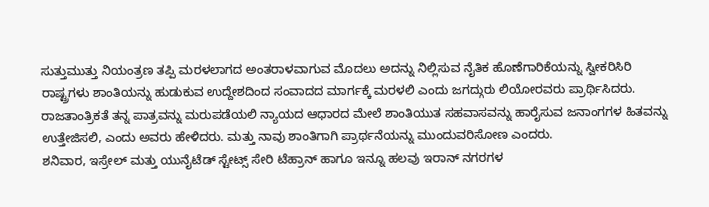ಸುತ್ತುಮುತ್ತು ನಿಯಂತ್ರಣ ತಪ್ಪಿ ಮರಳಲಾಗದ ಅಂತರಾಳವಾಗುವ ಮೊದಲು ಅದನ್ನು ನಿಲ್ಲಿಸುವ ನೈತಿಕ ಹೊಣೆಗಾರಿಕೆಯನ್ನು ಸ್ವೀಕರಿಸಿರಿ
ರಾಷ್ಟ್ರಗಳು ಶಾಂತಿಯನ್ನು ಹುಡುಕುವ ಉದ್ದೇಶದಿಂದ ಸಂವಾದದ ಮಾರ್ಗಕ್ಕೆ ಮರಳಲಿ ಎಂದು ಜಗದ್ಗುರು ಲಿಯೋರವರು ಪ್ರಾರ್ಥಿಸಿದರು.
ರಾಜತಾಂತ್ರಿಕತೆ ತನ್ನ ಪಾತ್ರವನ್ನು ಮರುಪಡೆಯಲಿ ನ್ಯಾಯದ ಆಧಾರದ ಮೇಲೆ ಶಾಂತಿಯುತ ಸಹವಾಸವನ್ನು ಹಾರೈಸುವ ಜನಾಂಗಗಳ ಹಿತವನ್ನು ಉತ್ತೇಜಿಸಲಿ, ಎಂದು ಅವರು ಹೇಳಿದರು. ಮತ್ತು ನಾವು ಶಾಂತಿಗಾಗಿ ಪ್ರಾರ್ಥನೆಯನ್ನು ಮುಂದುವರಿಸೋಣ ಎಂದರು.
ಶನಿವಾರ, ಇಸ್ರೇಲ್ ಮತ್ತು ಯುನೈಟೆಡ್ ಸ್ಟೇಟ್ಸ್ ಸೇರಿ ಟೆಹ್ರಾನ್ ಹಾಗೂ ಇನ್ನೂ ಹಲವು ಇರಾನ್ ನಗರಗಳ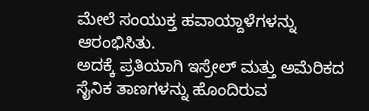ಮೇಲೆ ಸಂಯುಕ್ತ ಹವಾಯ್ದಾಳೆಗಳನ್ನು ಆರಂಭಿಸಿತು.
ಅದಕ್ಕೆ ಪ್ರತಿಯಾಗಿ ಇಸ್ರೇಲ್ ಮತ್ತು ಅಮೆರಿಕದ ಸೈನಿಕ ತಾಣಗಳನ್ನು ಹೊಂದಿರುವ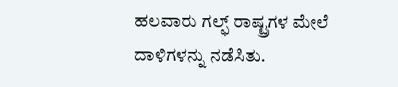ಹಲವಾರು ಗಲ್ಫ್ ರಾಷ್ಟ್ರಗಳ ಮೇಲೆ ದಾಳಿಗಳನ್ನು ನಡೆಸಿತು.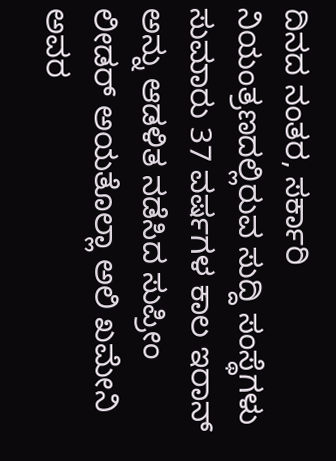ದಿನದ ನಂತರ, ಸರ್ಕಾರಿ ನಿಯಂತ್ರಣದಲ್ಲಿರುವ ಸುದ್ದಿ ಸಂಸ್ಥೆಗಳು ಸುಮಾರು 37 ವರ್ಷಗಳ ಕಾಲ ಇರಾನ್ ಅನ್ನು ಆಡಳಿತ ನಡೆಸಿದ ಸುಪ್ರೀಂ ಲೀಡರ್ ಅಯತೊಲ್ಲಾ ಅಲಿ ಖಮೇನಿ ಅವರ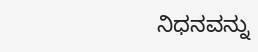ನಿಧನವನ್ನು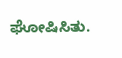ಘೋಷಿಸಿತು.